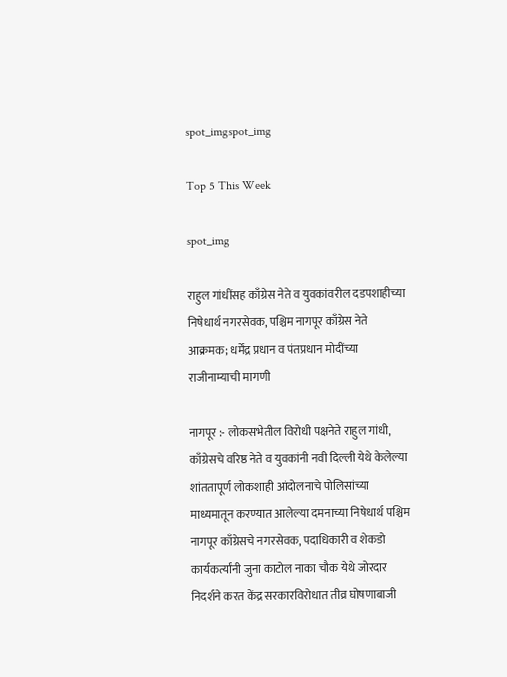spot_imgspot_img

Top 5 This Week

spot_img

राहुल गांधींसह काँग्रेस नेते व युवकांवरील दडपशाहीच्या निषेधार्थ नगरसेवक, पश्चिम नागपूर काँग्रेस नेते आक्रमक; धर्मेंद्र प्रधान व पंतप्रधान मोदींच्या राजीनाम्याची मागणी

नागपूर :- लोकसभेतील विरोधी पक्षनेते राहुल गांधी, काँग्रेसचे वरिष्ठ नेते व युवकांनी नवी दिल्ली येथे केलेल्या शांततापूर्ण लोकशाही आंदोलनाचे पोलिसांच्या माध्यमातून करण्यात आलेल्या दमनाच्या निषेधार्थ पश्चिम नागपूर काँग्रेसचे नगरसेवक, पदाधिकारी व शेकडो कार्यकर्त्यांनी जुना काटोल नाका चौक येथे जोरदार निदर्शने करत केंद्र सरकारविरोधात तीव्र घोषणाबाजी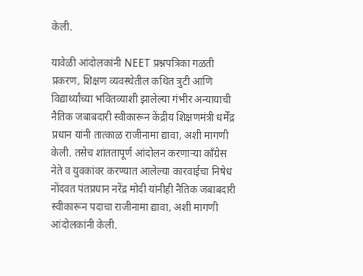केली.

यावेळी आंदोलकांनी NEET प्रश्नपत्रिका गळती प्रकरण, शिक्षण व्यवस्थेतील कथित त्रुटी आणि विद्यार्थ्यांच्या भवितव्याशी झालेल्या गंभीर अन्यायाची नैतिक जबाबदारी स्वीकारून केंद्रीय शिक्षणमंत्री धर्मेंद्र प्रधान यांनी तात्काळ राजीनामा द्यावा, अशी मागणी केली. तसेच शांततापूर्ण आंदोलन करणाऱ्या काँग्रेस नेते व युवकांवर करण्यात आलेल्या कारवाईचा निषेध नोंदवत पंतप्रधान नरेंद्र मोदी यांनीही नैतिक जबाबदारी स्वीकारून पदाचा राजीनामा द्यावा, अशी मागणी आंदोलकांनी केली.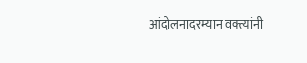आंदोलनादरम्यान वक्त्यांनी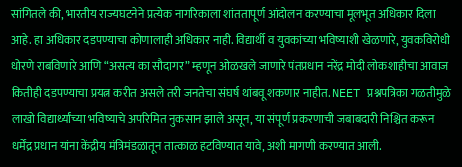सांगितले की, भारतीय राज्यघटनेने प्रत्येक नागरिकाला शांततापूर्ण आंदोलन करण्याचा मूलभूत अधिकार दिला आहे. हा अधिकार दडपण्याचा कोणालाही अधिकार नाही. विद्यार्थी व युवकांच्या भविष्याशी खेळणारे, युवकविरोधी धोरणे राबविणारे आणि “असत्य का सौदागर” म्हणून ओळखले जाणारे पंतप्रधान नरेंद्र मोदी लोकशाहीचा आवाज कितीही दडपण्याचा प्रयत्न करीत असले तरी जनतेचा संघर्ष थांबवू शकणार नाहीत. NEET प्रश्नपत्रिका गळतीमुळे लाखो विद्यार्थ्यांच्या भविष्याचे अपरिमित नुकसान झाले असून, या संपूर्ण प्रकरणाची जबाबदारी निश्चित करून धर्मेंद्र प्रधान यांना केंद्रीय मंत्रिमंडळातून तात्काळ हटविण्यात यावे, अशी मागणी करण्यात आली.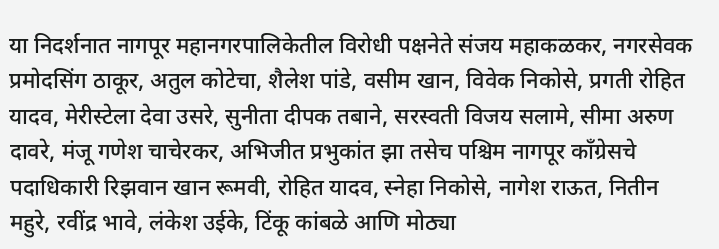या निदर्शनात नागपूर महानगरपालिकेतील विरोधी पक्षनेते संजय महाकळकर, नगरसेवक प्रमोदसिंग ठाकूर, अतुल कोटेचा, शैलेश पांडे, वसीम खान, विवेक निकोसे, प्रगती रोहित यादव, मेरीस्टेला देवा उसरे, सुनीता दीपक तबाने, सरस्वती विजय सलामे, सीमा अरुण दावरे, मंजू गणेश चाचेरकर, अभिजीत प्रभुकांत झा तसेच पश्चिम नागपूर काँग्रेसचे पदाधिकारी रिझवान खान रूमवी, रोहित यादव, स्नेहा निकोसे, नागेश राऊत, नितीन महुरे, रवींद्र भावे, लंकेश उईके, टिंकू कांबळे आणि मोठ्या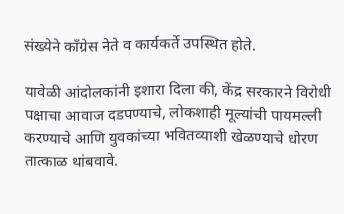संख्येने काँग्रेस नेते व कार्यकर्ते उपस्थित होते.

यावेळी आंदोलकांनी इशारा दिला की, केंद्र सरकारने विरोधी पक्षाचा आवाज दडपण्याचे, लोकशाही मूल्यांची पायमल्ली करण्याचे आणि युवकांच्या भवितव्याशी खेळण्याचे धोरण तात्काळ थांबवावे.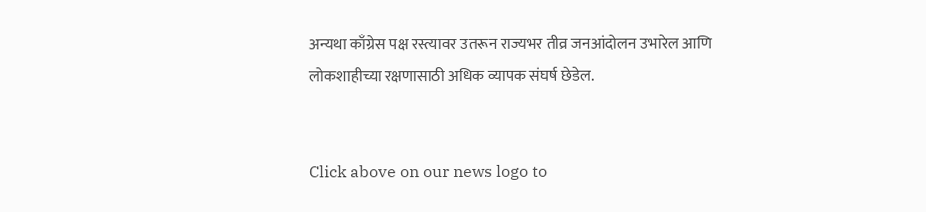अन्यथा काँग्रेस पक्ष रस्त्यावर उतरून राज्यभर तीव्र जनआंदोलन उभारेल आणि लोकशाहीच्या रक्षणासाठी अधिक व्यापक संघर्ष छेडेल.


Click above on our news logo to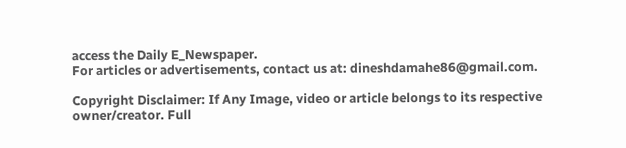access the Daily E_Newspaper.
For articles or advertisements, contact us at: dineshdamahe86@gmail.com.

Copyright Disclaimer: If Any Image, video or article belongs to its respective owner/creator. Full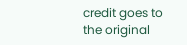credit goes to the original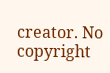creator. No copyright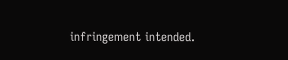infringement intended.